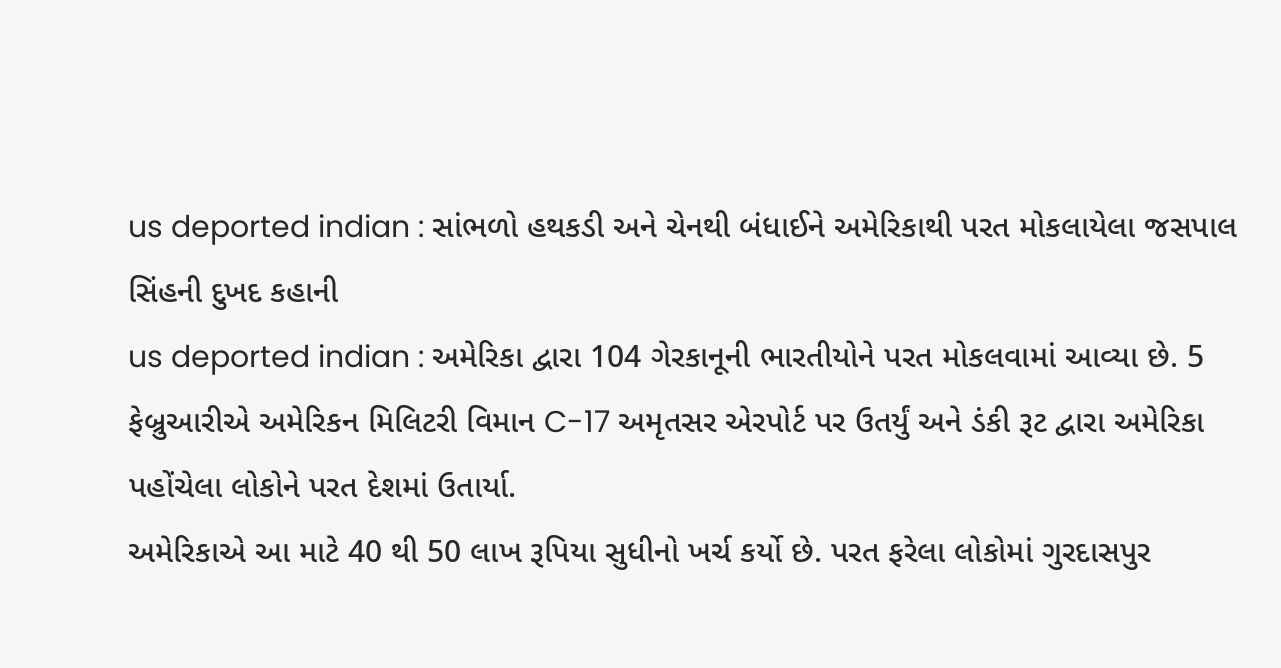us deported indian : સાંભળો હથકડી અને ચેનથી બંધાઈને અમેરિકાથી પરત મોકલાયેલા જસપાલ સિંહની દુખદ કહાની
us deported indian : અમેરિકા દ્વારા 104 ગેરકાનૂની ભારતીયોને પરત મોકલવામાં આવ્યા છે. 5 ફેબ્રુઆરીએ અમેરિકન મિલિટરી વિમાન C-17 અમૃતસર એરપોર્ટ પર ઉતર્યું અને ડંકી રૂટ દ્વારા અમેરિકા પહોંચેલા લોકોને પરત દેશમાં ઉતાર્યા.
અમેરિકાએ આ માટે 40 થી 50 લાખ રૂપિયા સુધીનો ખર્ચ કર્યો છે. પરત ફરેલા લોકોમાં ગુરદાસપુર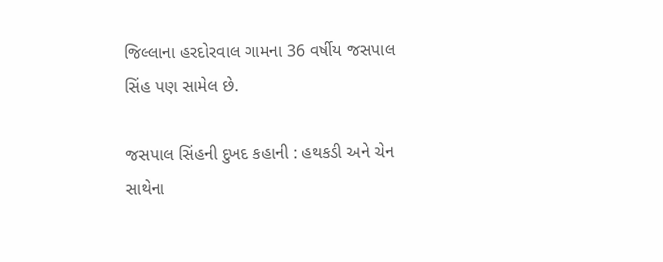જિલ્લાના હરદોરવાલ ગામના 36 વર્ષીય જસપાલ સિંહ પણ સામેલ છે.

જસપાલ સિંહની દુખદ કહાની : હથકડી અને ચેન સાથેના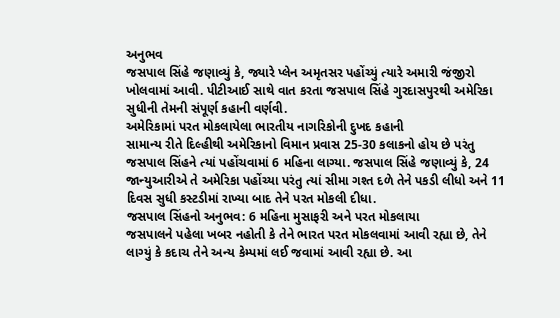અનુભવ
જસપાલ સિંહે જણાવ્યું કે, જ્યારે પ્લેન અમૃતસર પહોંચ્યું ત્યારે અમારી જંજીરો ખોલવામાં આવી. પીટીઆઈ સાથે વાત કરતા જસપાલ સિંહે ગુરદાસપુરથી અમેરિકા સુધીની તેમની સંપૂર્ણ કહાની વર્ણવી.
અમેરિકામાં પરત મોકલાયેલા ભારતીય નાગરિકોની દુખદ કહાની
સામાન્ય રીતે દિલ્હીથી અમેરિકાનો વિમાન પ્રવાસ 25-30 કલાકનો હોય છે પરંતુ જસપાલ સિંહને ત્યાં પહોંચવામાં 6 મહિના લાગ્યા. જસપાલ સિંહે જણાવ્યું કે, 24 જાન્યુઆરીએ તે અમેરિકા પહોંચ્યા પરંતુ ત્યાં સીમા ગશ્ત દળે તેને પકડી લીધો અને 11 દિવસ સુધી કસ્ટડીમાં રાખ્યા બાદ તેને પરત મોકલી દીધા.
જસપાલ સિંહનો અનુભવ: 6 મહિના મુસાફરી અને પરત મોકલાયા
જસપાલને પહેલા ખબર નહોતી કે તેને ભારત પરત મોકલવામાં આવી રહ્યા છે, તેને લાગ્યું કે કદાચ તેને અન્ય કેમ્પમાં લઈ જવામાં આવી રહ્યા છે. આ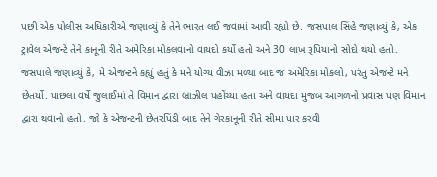પછી એક પોલીસ અધિકારીએ જણાવ્યું કે તેને ભારત લઈ જવામાં આવી રહ્યો છે. જસપાલ સિંહે જણાવ્યું કે, એક ટ્રાવેલ એજન્ટે તેને કાનૂની રીતે અમેરિકા મોકલવાનો વાયદો કર્યો હતો અને 30 લાખ રૂપિયાનો સોદો થયો હતો.
જસપાલે જણાવ્યું કે, મે એજન્ટને કહ્યું હતું કે મને યોગ્ય વીઝા મળ્યા બાદ જ અમેરિકા મોકલો, પરંતુ એજન્ટે મને છેતર્યો. પાછલા વર્ષે જુલાઈમાં તે વિમાન દ્વારા બ્રાઝીલ પહોંચ્યા હતા અને વાયદા મુજબ આગળનો પ્રવાસ પણ વિમાન દ્વારા થવાનો હતો. જો કે એજન્ટની છેતરપિંડી બાદ તેને ગેરકાનૂની રીતે સીમા પાર કરવી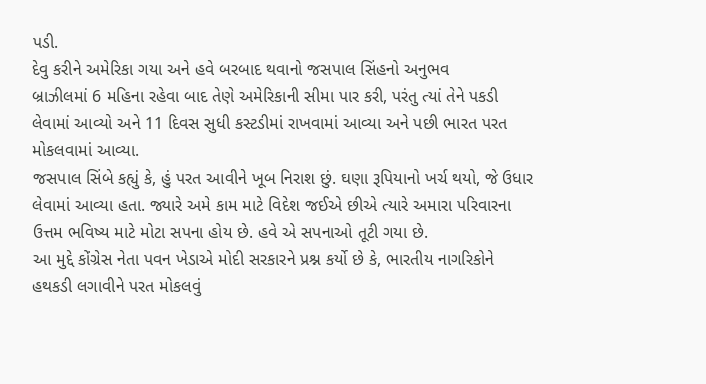પડી.
દેવુ કરીને અમેરિકા ગયા અને હવે બરબાદ થવાનો જસપાલ સિંહનો અનુભવ
બ્રાઝીલમાં 6 મહિના રહેવા બાદ તેણે અમેરિકાની સીમા પાર કરી, પરંતુ ત્યાં તેને પકડી લેવામાં આવ્યો અને 11 દિવસ સુધી કસ્ટડીમાં રાખવામાં આવ્યા અને પછી ભારત પરત મોકલવામાં આવ્યા.
જસપાલ સિંબે કહ્યું કે, હું પરત આવીને ખૂબ નિરાશ છું. ઘણા રૂપિયાનો ખર્ચ થયો, જે ઉધાર લેવામાં આવ્યા હતા. જ્યારે અમે કામ માટે વિદેશ જઈએ છીએ ત્યારે અમારા પરિવારના ઉત્તમ ભવિષ્ય માટે મોટા સપના હોય છે. હવે એ સપનાઓ તૂટી ગયા છે.
આ મુદ્દે કોંગ્રેસ નેતા પવન ખેડાએ મોદી સરકારને પ્રશ્ન કર્યો છે કે, ભારતીય નાગરિકોને હથકડી લગાવીને પરત મોકલવું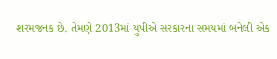શરમજનક છે. તેમણે 2013માં યુપીએ સરકારના સમયમાં બનેલી એક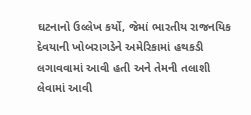ઘટનાનો ઉલ્લેખ કર્યો, જેમાં ભારતીય રાજનયિક દેવયાની ખોબરાગડેને અમેરિકામાં હથકડી લગાવવામાં આવી હતી અને તેમની તલાશી લેવામાં આવી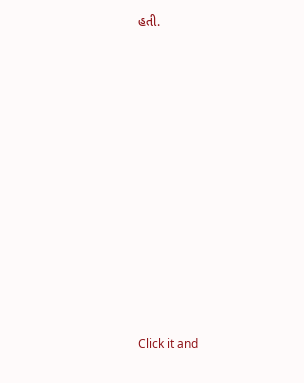હતી.












Click it and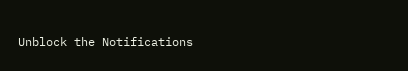Unblock the Notifications